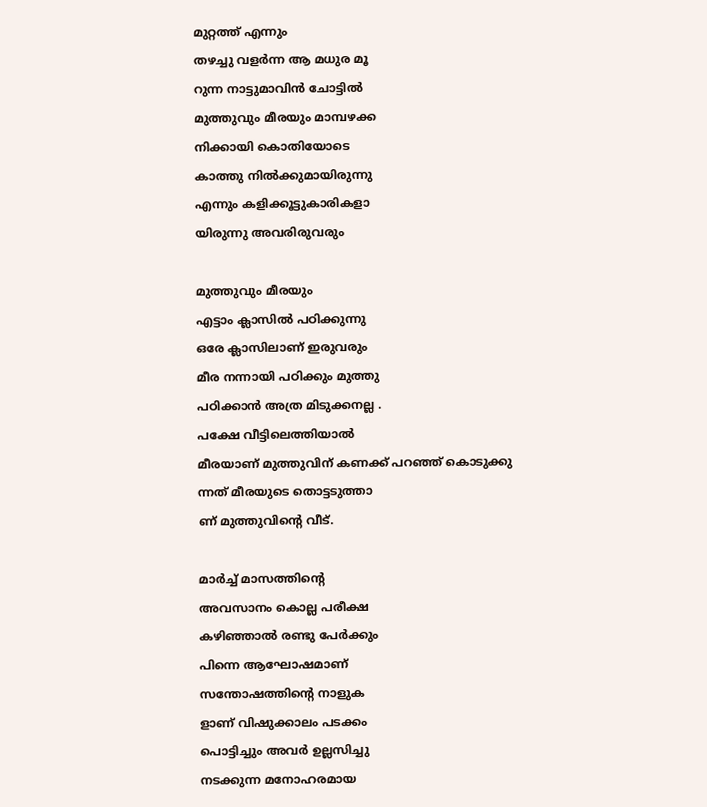മുറ്റത്ത് എന്നും
തഴച്ചു വളർന്ന ആ മധുര മൂ
റുന്ന നാട്ടുമാവിൻ ചോട്ടിൽ
മുത്തുവും മീരയും മാമ്പഴക്ക
നിക്കായി കൊതിയോടെ
കാത്തു നിൽക്കുമായിരുന്നു
എന്നും കളിക്കൂട്ടുകാരികളാ
യിരുന്നു അവരിരുവരും

മുത്തുവും മീരയും
എട്ടാം ക്ലാസിൽ പഠിക്കുന്നു
ഒരേ ക്ലാസിലാണ് ഇരുവരും
മീര നന്നായി പഠിക്കും മുത്തു
പഠിക്കാൻ അത്ര മിടുക്കനല്ല .
പക്ഷേ വീട്ടിലെത്തിയാൽ
മീരയാണ് മുത്തുവിന് കണക്ക് പറഞ്ഞ് കൊടുക്കു
ന്നത് മീരയുടെ തൊട്ടടുത്താ
ണ് മുത്തുവിൻ്റെ വീട്.

മാർച്ച് മാസത്തിൻ്റെ
അവസാനം കൊല്ല പരീക്ഷ
കഴിഞ്ഞാൽ രണ്ടു പേർക്കും
പിന്നെ ആഘോഷമാണ്
സന്തോഷത്തിൻ്റെ നാളുക
ളാണ് വിഷുക്കാലം പടക്കം
പൊട്ടിച്ചും അവർ ഉല്ലസിച്ചു
നടക്കുന്ന മനോഹരമായ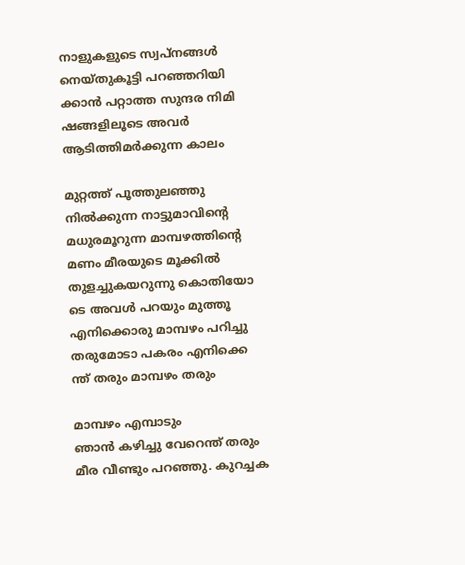നാളുകളുടെ സ്വപ്നങ്ങൾ
നെയ്തുകൂട്ടി പറഞ്ഞറിയി
ക്കാൻ പറ്റാത്ത സുന്ദര നിമി
ഷങ്ങളിലൂടെ അവർ ആടിത്തിമർക്കുന്ന കാലം

മുറ്റത്ത് പൂത്തുലഞ്ഞു
നിൽക്കുന്ന നാട്ടുമാവിൻ്റെ
മധുരമൂറുന്ന മാമ്പഴത്തിൻ്റെ
മണം മീരയുടെ മൂക്കിൽ തുളച്ചുകയറുന്നു കൊതിയോ
ടെ അവൾ പറയും മുത്തൂ
എനിക്കൊരു മാമ്പഴം പറിച്ചു
തരുമോടാ പകരം എനിക്കെ
ന്ത് തരും മാമ്പഴം തരും

മാമ്പഴം എമ്പാടും
ഞാൻ കഴിച്ചു വേറെന്ത് തരും
മീര വീണ്ടും പറഞ്ഞു. കുറച്ചക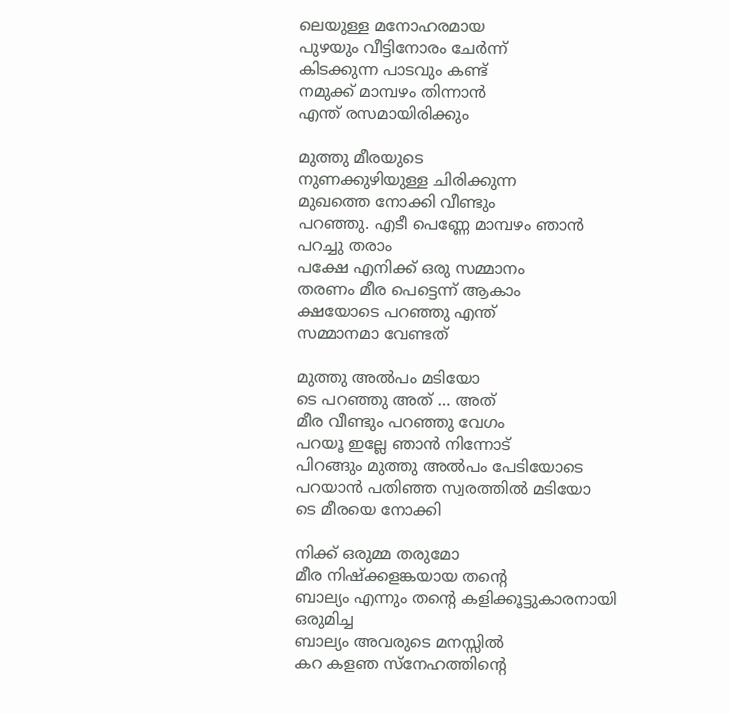ലെയുള്ള മനോഹരമായ
പുഴയും വീട്ടിനോരം ചേർന്ന്
കിടക്കുന്ന പാടവും കണ്ട്
നമുക്ക് മാമ്പഴം തിന്നാൻ
എന്ത് രസമായിരിക്കും

മുത്തു മീരയുടെ
നുണക്കുഴിയുള്ള ചിരിക്കുന്ന
മുഖത്തെ നോക്കി വീണ്ടും
പറഞ്ഞു. എടീ പെണ്ണേ മാമ്പഴം ഞാൻ പറച്ചു തരാം
പക്ഷേ എനിക്ക് ഒരു സമ്മാനം
തരണം മീര പെട്ടെന്ന് ആകാം
ക്ഷയോടെ പറഞ്ഞു എന്ത്
സമ്മാനമാ വേണ്ടത്

മുത്തു അൽപം മടിയോ
ടെ പറഞ്ഞു അത് … അത്
മീര വീണ്ടും പറഞ്ഞു വേഗം
പറയൂ ഇല്ലേ ഞാൻ നിന്നോട്
പിറങ്ങും മുത്തു അൽപം പേടിയോടെ പറയാൻ പതിഞ്ഞ സ്വരത്തിൽ മടിയോ
ടെ മീരയെ നോക്കി

നിക്ക് ഒരുമ്മ തരുമോ
മീര നിഷ്ക്കളങ്കയായ തൻ്റെ
ബാല്യം എന്നും തൻ്റെ കളിക്കൂട്ടുകാരനായി ഒരുമിച്ച
ബാല്യം അവരുടെ മനസ്സിൽ
കറ കളഞ സ്നേഹത്തിൻ്റെ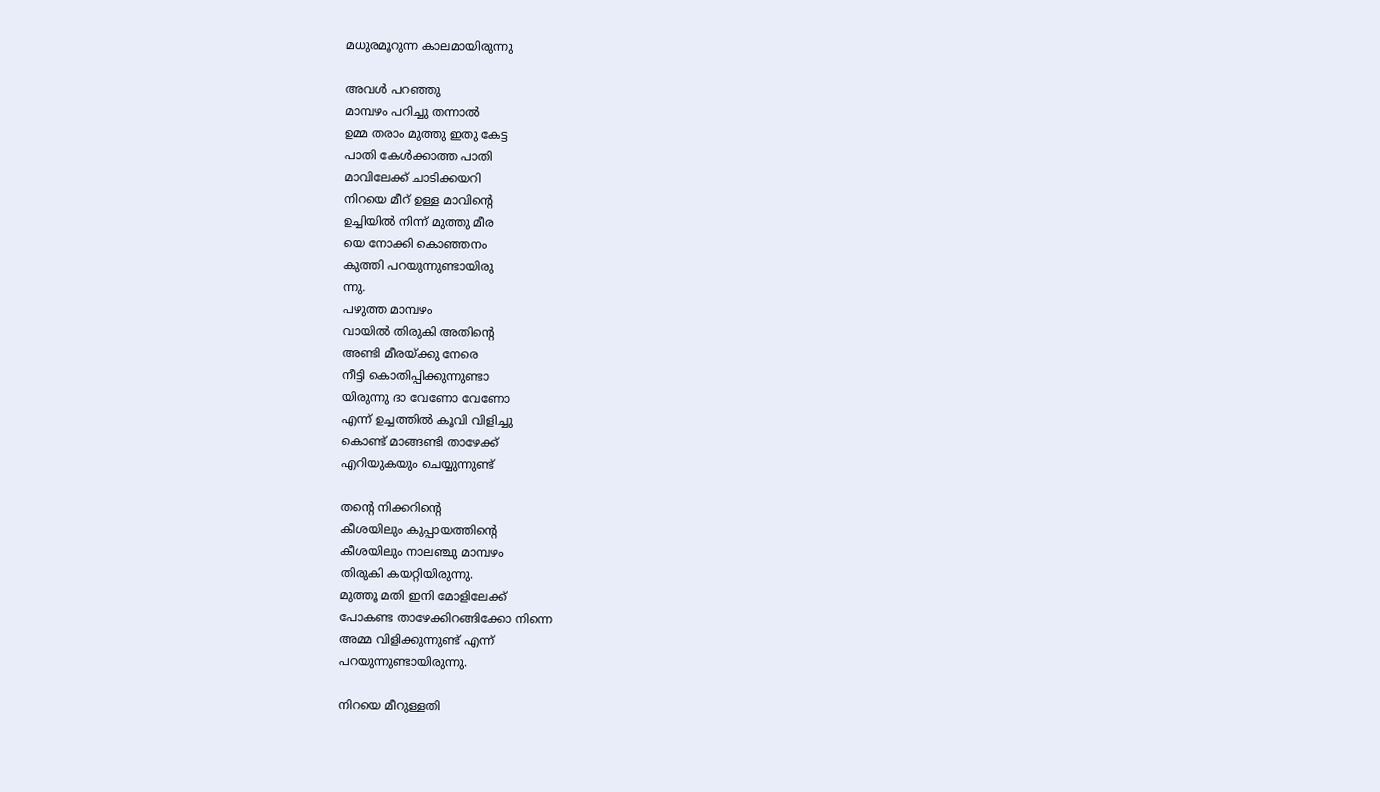മധുരമൂറുന്ന കാലമായിരുന്നു

അവൾ പറഞ്ഞു
മാമ്പഴം പറിച്ചു തന്നാൽ
ഉമ്മ തരാം മുത്തു ഇതു കേട്ട
പാതി കേൾക്കാത്ത പാതി
മാവിലേക്ക് ചാടിക്കയറി
നിറയെ മീറ് ഉള്ള മാവിൻ്റെ
ഉച്ചിയിൽ നിന്ന് മുത്തു മീര
യെ നോക്കി കൊഞ്ഞനം
കുത്തി പറയുന്നുണ്ടായിരു
ന്നു.
പഴുത്ത മാമ്പഴം
വായിൽ തിരുകി അതിൻ്റെ
അണ്ടി മീരയ്ക്കു നേരെ
നീട്ടി കൊതിപ്പിക്കുന്നുണ്ടാ
യിരുന്നു ദാ വേണോ വേണോ
എന്ന് ഉച്ചത്തിൽ കൂവി വിളിച്ചു
കൊണ്ട് മാങ്ങണ്ടി താഴേക്ക്
എറിയുകയും ചെയ്യുന്നുണ്ട്

തൻ്റെ നിക്കറിൻ്റെ
കീശയിലും കുപ്പായത്തിൻ്റെ
കീശയിലും നാലഞ്ചു മാമ്പഴം
തിരുകി കയറ്റിയിരുന്നു.
മുത്തൂ മതി ഇനി മോളിലേക്ക്
പോകണ്ട താഴേക്കിറങ്ങിക്കോ നിന്നെ
അമ്മ വിളിക്കുന്നുണ്ട് എന്ന്
പറയുന്നുണ്ടായിരുന്നു.

നിറയെ മീറുള്ളതി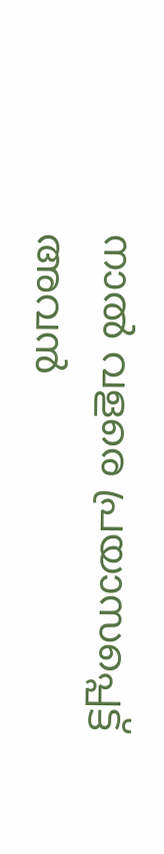നാൽ വളരെ പ്രയാസപ്പെട്ട്
അവൻ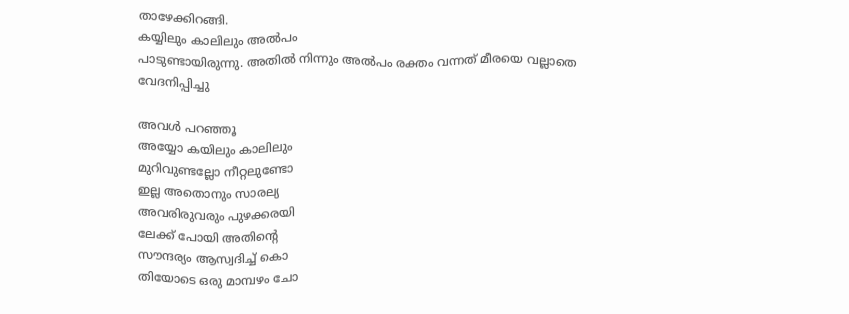താഴേക്കിറങ്ങി.
കയ്യിലും കാലിലും അൽപം
പാടുണ്ടായിരുന്നു. അതിൽ നിന്നും അൽപം രക്തം വന്നത് മീരയെ വല്ലാതെ
വേദനിപ്പിച്ചു

അവൾ പറഞ്ഞൂ
അയ്യോ കയിലും കാലിലും
മുറിവുണ്ടല്ലോ നീറ്റലുണ്ടോ
ഇല്ല അതൊനും സാരല്യ
അവരിരുവരും പുഴക്കരയി
ലേക്ക് പോയി അതിൻ്റെ
സൗന്ദര്യം ആസ്വദിച്ച് കൊ
തിയോടെ ഒരു മാമ്പഴം ചോ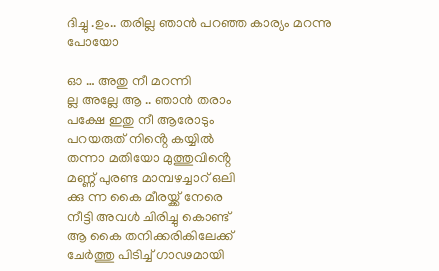ദിച്ചു .ഉം.. തരില്ല ഞാൻ പറഞ്ഞ കാര്യം മറന്നു പോയോ

ഓ … അതു നീ മറന്നി
ല്ല അല്ലേ ആ .. ഞാൻ തരാം
പക്ഷേ ഇതു നീ ആരോടും
പറയരുത് നിൻ്റെ കയ്യിൽ
തന്നാ മതിയോ മുത്തുവിൻ്റെ
മണ്ണ് പുരണ്ട മാമ്പഴച്ചാറ് ഒലി
ക്കു ന്ന കൈ മീരയ്ക്ക് നേരെ
നീട്ടി അവൾ ചിരിച്ചു കൊണ്ട്
ആ കൈ തനിക്കരികിലേക്ക്
ചേർത്തു പിടിച്ച് ഗാഢമായി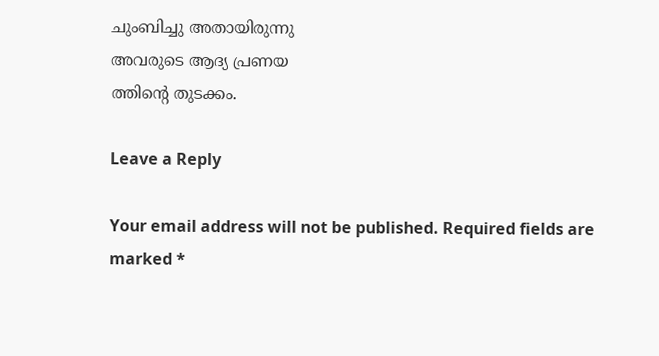ചുംബിച്ചു അതായിരുന്നു
അവരുടെ ആദ്യ പ്രണയ
ത്തിൻ്റെ തുടക്കം.

Leave a Reply

Your email address will not be published. Required fields are marked *